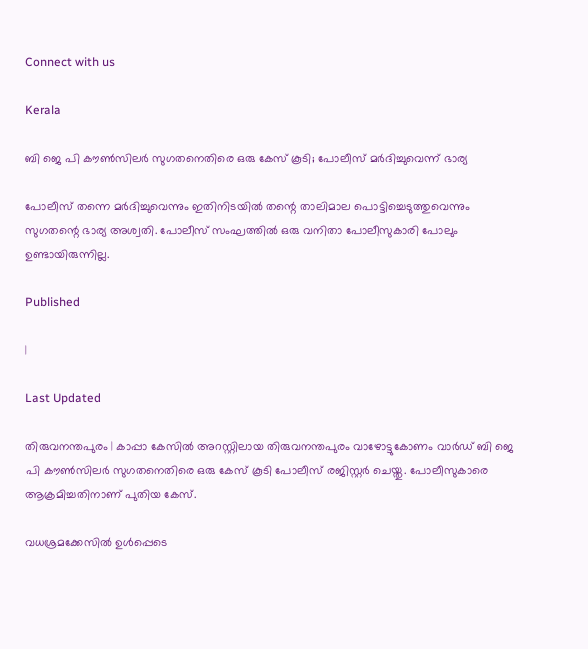Connect with us

Kerala

ബി ജെ പി കൗണ്‍സിലര്‍ സുഗതനെതിരെ ഒരു കേസ് കൂടി; പോലീസ് മര്‍ദിച്ചുവെന്ന് ഭാര്യ

പോലീസ് തന്നെ മര്‍ദിച്ചുവെന്നും ഇതിനിടയില്‍ തന്റെ താലിമാല പൊട്ടിച്ചെടുത്തുവെന്നും സുഗതന്റെ ഭാര്യ അശ്വതി. പോലീസ് സംഘത്തില്‍ ഒരു വനിതാ പോലീസുകാരി പോലും ഉണ്ടായിരുന്നില്ല.

Published

|

Last Updated

തിരുവനന്തപുരം | കാപ്പാ കേസില്‍ അറസ്റ്റിലായ തിരുവനന്തപുരം വാഴോട്ടുകോണം വാര്‍ഡ് ബി ജെ പി കൗണ്‍സിലര്‍ സുഗതനെതിരെ ഒരു കേസ് കൂടി പോലീസ് രജിസ്റ്റര്‍ ചെയ്തു. പോലീസുകാരെ ആക്രമിച്ചതിനാണ് പുതിയ കേസ്.

വധശ്രമക്കേസില്‍ ഉള്‍പ്പെടെ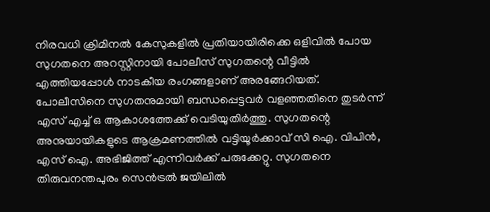നിരവധി ക്രിമിനല്‍ കേസുകളില്‍ പ്രതിയായിരിക്കെ ഒളിവില്‍ പോയ സുഗതനെ അറസ്റ്റിനായി പോലീസ് സുഗതന്റെ വീട്ടില്‍ എത്തിയപ്പോള്‍ നാടകീയ രംഗങ്ങളാണ് അരങ്ങേറിയത്. പോലീസിനെ സുഗതനുമായി ബന്ധപ്പെട്ടവര്‍ വളഞ്ഞതിനെ തുടര്‍ന്ന് എസ് എച്ച് ഒ ആകാശത്തേക്ക് വെടിയുതിര്‍ത്തു. സുഗതന്റെ അനുയായികളുടെ ആക്രമണത്തില്‍ വട്ടിയൂര്‍ക്കാവ് സി ഐ. വിപിന്‍, എസ് ഐ. അഭിജിത്ത് എന്നിവര്‍ക്ക് പരുക്കേറ്റു. സുഗതനെ തിരുവനന്തപുരം സെന്‍ട്രല്‍ ജയിലില്‍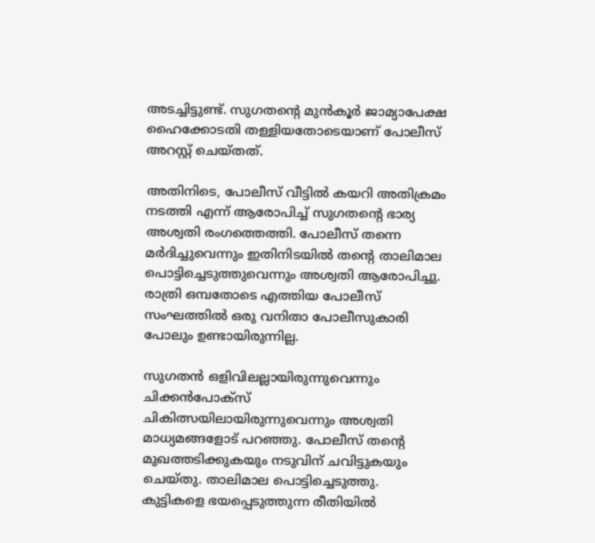അടച്ചിട്ടുണ്ട്. സുഗതന്റെ മുന്‍കൂര്‍ ജാമ്യാപേക്ഷ ഹൈക്കോടതി തള്ളിയതോടെയാണ് പോലീസ് അറസ്റ്റ് ചെയ്തത്.

അതിനിടെ, പോലീസ് വീട്ടില്‍ കയറി അതിക്രമം നടത്തി എന്ന് ആരോപിച്ച് സുഗതന്റെ ഭാര്യ അശ്വതി രംഗത്തെത്തി. പോലീസ് തന്നെ മര്‍ദിച്ചുവെന്നും ഇതിനിടയില്‍ തന്റെ താലിമാല പൊട്ടിച്ചെടുത്തുവെന്നും അശ്വതി ആരോപിച്ചു. രാത്രി ഒമ്പതോടെ എത്തിയ പോലീസ് സംഘത്തില്‍ ഒരു വനിതാ പോലീസുകാരി പോലും ഉണ്ടായിരുന്നില്ല.

സുഗതന്‍ ഒളിവിലല്ലായിരുന്നുവെന്നും ചിക്കന്‍പോക്സ് ചികിത്സയിലായിരുന്നുവെന്നും അശ്വതി മാധ്യമങ്ങളോട് പറഞ്ഞു. പോലീസ് തന്റെ മുഖത്തടിക്കുകയും നടുവിന് ചവിട്ടുകയും ചെയ്തു. താലിമാല പൊട്ടിച്ചെടുത്തു. കുട്ടികളെ ഭയപ്പെടുത്തുന്ന രീതിയില്‍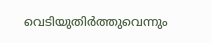വെടിയുതിര്‍ത്തുവെന്നും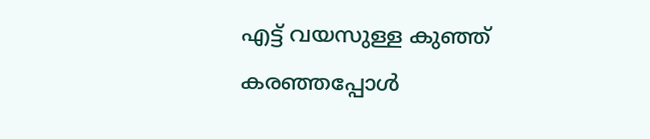എട്ട് വയസുള്ള കുഞ്ഞ് കരഞ്ഞപ്പോള്‍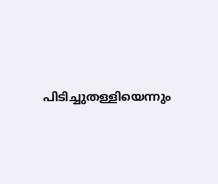പിടിച്ചുതള്ളിയെന്നും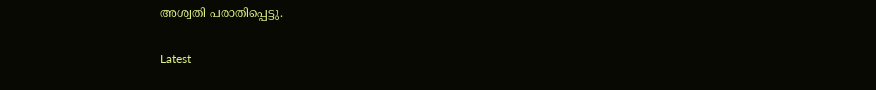അശ്വതി പരാതിപ്പെട്ടു.

Latest